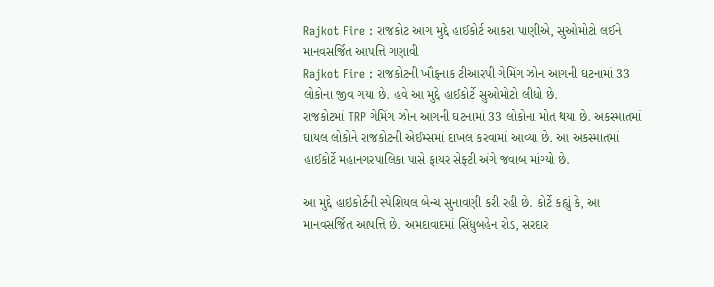Rajkot Fire : રાજકોટ આગ મુદ્દે હાઈકોર્ટ આકરા પાણીએ, સુઓમોટો લઈને માનવસર્જિત આપત્તિ ગણાવી
Rajkot Fire : રાજકોટની ખૌફનાક ટીઆરપી ગેમિંગ ઝોન આગની ઘટનામાં 33 લોકોના જીવ ગયા છે. હવે આ મુદ્દે હાઈકોર્ટે સુઓમોટો લીધો છે.
રાજકોટમાં TRP ગેમિંગ ઝોન આગની ઘટનામાં 33 લોકોના મોત થયા છે. અકસ્માતમાં ઘાયલ લોકોને રાજકોટની એઈમ્સમાં દાખલ કરવામાં આવ્યા છે. આ અકસ્માતમાં હાઈકોર્ટે મહાનગરપાલિકા પાસે ફાયર સેફ્ટી અંગે જવાબ માંગ્યો છે.

આ મુદ્દે હાઇકોર્ટની સ્પેશિયલ બેન્ચ સુનાવણી કરી રહી છે. કોર્ટે કહ્યું કે, આ માનવસર્જિત આપત્તિ છે. અમદાવાદમાં સિંધુબહેન રોડ, સરદાર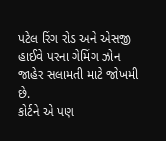પટેલ રિંગ રોડ અને એસજી હાઈવે પરના ગેમિંગ ઝોન જાહેર સલામતી માટે જોખમી છે.
કોર્ટને એ પણ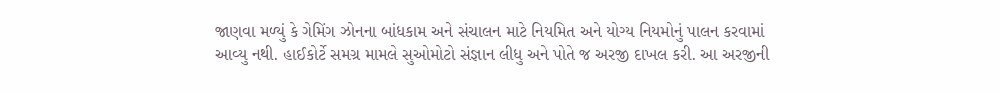જાણવા મળ્યું કે ગેમિંગ ઝોનના બાંધકામ અને સંચાલન માટે નિયમિત અને યોગ્ય નિયમોનું પાલન કરવામાં આવ્યુ નથી. હાઈકોર્ટે સમગ્ર મામલે સુઓમોટો સંજ્ઞાન લીધુ અને પોતે જ અરજી દાખલ કરી. આ અરજીની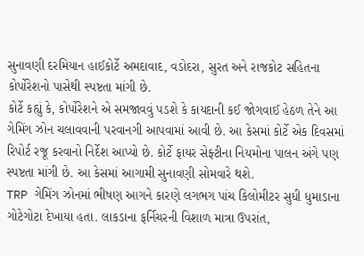સુનાવણી દરમિયાન હાઈકોર્ટે અમદાવાદ, વડોદરા, સુરત અને રાજકોટ સહિતના કોર્પોરેશનો પાસેથી સ્પષ્ટતા માંગી છે.
કોર્ટે કહ્યું કે, કોર્પોરેશને એ સમજાવવું પડશે કે કાયદાની કઈ જોગવાઈ હેઠળ તેને આ ગેમિંગ ઝોન ચલાવવાની પરવાનગી આપવામાં આવી છે. આ કેસમાં કોર્ટે એક દિવસમાં રિપોર્ટ રજૂ કરવાનો નિર્દેશ આપ્યો છે. કોર્ટે ફાયર સેફ્ટીના નિયમોના પાલન અંગે પણ સ્પષ્ટતા માંગી છે. આ કેસમાં આગામી સુનાવણી સોમવારે થશે.
TRP ગેમિંગ ઝોનમાં ભીષણ આગને કારણે લગભગ પાંચ કિલોમીટર સુધી ધુમાડાના ગોટેગોટા દેખાયા હતા. લાકડાના ફર્નિચરની વિશાળ માત્રા ઉપરાંત,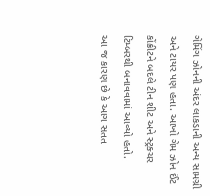ગેમિંગ ઝોનની અંદર લાકડાની અન્ય સામગ્રી અને ટાયર પણ હતા. આખો ગેમ ઝોન ઈંટ કોંક્રીટને બદલે ટીન શીટ અને સ્ટ્રક્ચર ટિમ્બરથી બનાવવામાં આવ્યો હતો.
આ જ કારણ છે કે આગ સતત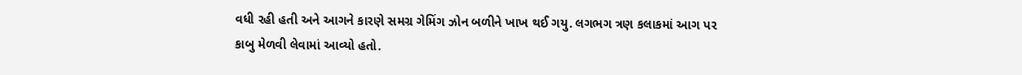વધી રહી હતી અને આગને કારણે સમગ્ર ગેમિંગ ઝોન બળીને ખાખ થઈ ગયુ. લગભગ ત્રણ કલાકમાં આગ પર કાબુ મેળવી લેવામાં આવ્યો હતો.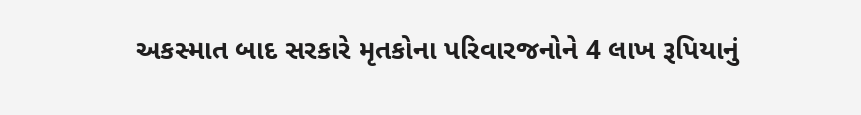અકસ્માત બાદ સરકારે મૃતકોના પરિવારજનોને 4 લાખ રૂપિયાનું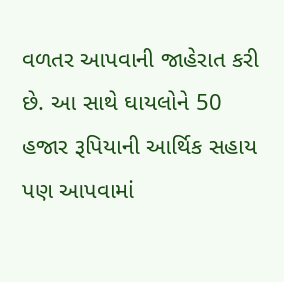વળતર આપવાની જાહેરાત કરી છે. આ સાથે ઘાયલોને 50 હજાર રૂપિયાની આર્થિક સહાય પણ આપવામાં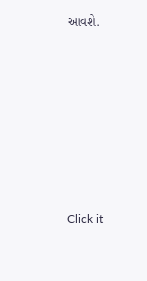આવશે.












Click it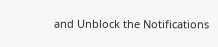and Unblock the Notifications